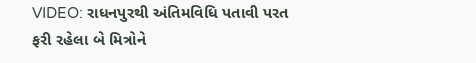VIDEO: રાધનપુરથી અંતિમવિધિ પતાવી પરત ફરી રહેલા બે મિત્રોને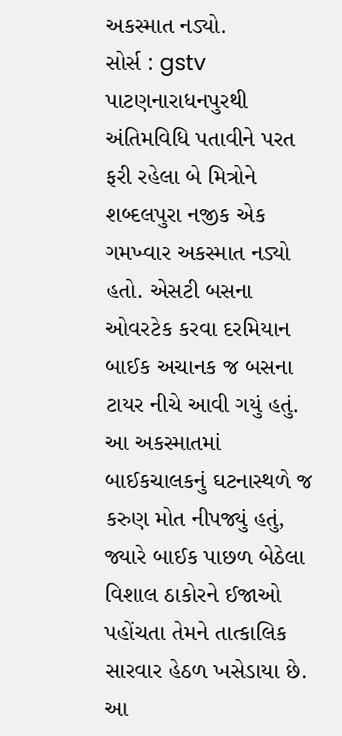અકસ્માત નડ્યો.
સોર્સ : gstv
પાટણનારાધનપુરથી અંતિમવિધિ પતાવીને પરત ફરી રહેલા બે મિત્રોને શબ્દલપુરા નજીક એક ગમખ્વાર અકસ્માત નડ્યો હતો. એસટી બસના ઓવરટેક કરવા દરમિયાન બાઈક અચાનક જ બસના ટાયર નીચે આવી ગયું હતું. આ અકસ્માતમાં બાઈકચાલકનું ઘટનાસ્થળે જ કરુણ મોત નીપજ્યું હતું, જ્યારે બાઈક પાછળ બેઠેલા વિશાલ ઠાકોરને ઈજાઓ પહોંચતા તેમને તાત્કાલિક સારવાર હેઠળ ખસેડાયા છે. આ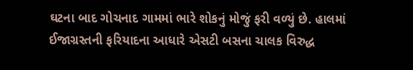ઘટના બાદ ગોચનાદ ગામમાં ભારે શોકનું મોજું ફરી વળ્યું છે. હાલમાં ઈજાગ્રસ્તની ફરિયાદના આધારે એસટી બસના ચાલક વિરુદ્ધ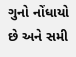ગુનો નોંધાયો છે અને સમી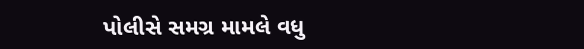પોલીસે સમગ્ર મામલે વધુ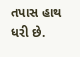તપાસ હાથ ધરી છે.